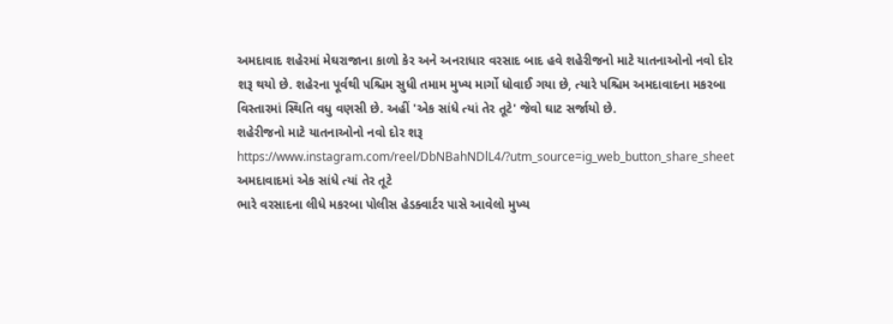અમદાવાદ શહેરમાં મેઘરાજાના કાળો કેર અને અનરાધાર વરસાદ બાદ હવે શહેરીજનો માટે યાતનાઓનો નવો દોર શરૂ થયો છે. શહેરના પૂર્વથી પશ્ચિમ સુધી તમામ મુખ્ય માર્ગો ધોવાઈ ગયા છે, ત્યારે પશ્ચિમ અમદાવાદના મકરબા વિસ્તારમાં સ્થિતિ વધુ વણસી છે. અહીં 'એક સાંધે ત્યાં તેર તૂટે' જેવો ઘાટ સર્જાયો છે.
શહેરીજનો માટે યાતનાઓનો નવો દોર શરૂ
https://www.instagram.com/reel/DbNBahNDlL4/?utm_source=ig_web_button_share_sheet
અમદાવાદમાં એક સાંધે ત્યાં તેર તૂટે
ભારે વરસાદના લીધે મકરબા પોલીસ હેડક્વાર્ટર પાસે આવેલો મુખ્ય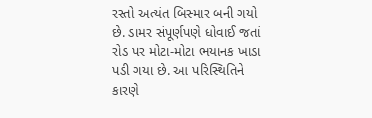રસ્તો અત્યંત બિસ્માર બની ગયો છે. ડામર સંપૂર્ણપણે ધોવાઈ જતાં રોડ પર મોટા-મોટા ભયાનક ખાડા પડી ગયા છે. આ પરિસ્થિતિને કારણે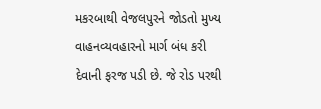મકરબાથી વેજલપુરને જોડતો મુખ્ય વાહનવ્યવહારનો માર્ગ બંધ કરી દેવાની ફરજ પડી છે. જે રોડ પરથી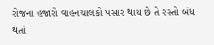રોજના હજારો વાહનચાલકો પસાર થાય છે તે રસ્તો બંધ થતાં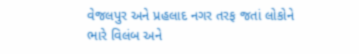વેજલપુર અને પ્રહલાદ નગર તરફ જતાં લોકોને ભારે વિલંબ અને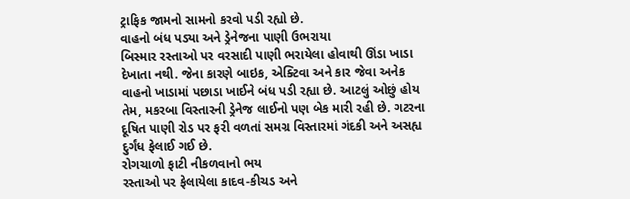ટ્રાફિક જામનો સામનો કરવો પડી રહ્યો છે.
વાહનો બંધ પડ્યા અને ડ્રેનેજના પાણી ઉભરાયા
બિસ્માર રસ્તાઓ પર વરસાદી પાણી ભરાયેલા હોવાથી ઊંડા ખાડા દેખાતા નથી. જેના કારણે બાઇક, એક્ટિવા અને કાર જેવા અનેક વાહનો ખાડામાં પછાડા ખાઈને બંધ પડી રહ્યા છે. આટલું ઓછું હોય તેમ, મકરબા વિસ્તારની ડ્રેનેજ લાઈનો પણ બેક મારી રહી છે. ગટરના દૂષિત પાણી રોડ પર ફરી વળતાં સમગ્ર વિસ્તારમાં ગંદકી અને અસહ્ય દુર્ગંધ ફેલાઈ ગઈ છે.
રોગચાળો ફાટી નીકળવાનો ભય
રસ્તાઓ પર ફેલાયેલા કાદવ-કીચડ અને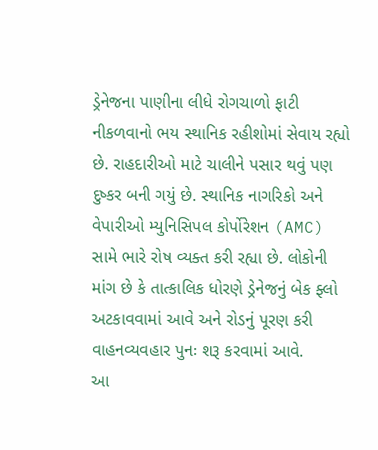ડ્રેનેજના પાણીના લીધે રોગચાળો ફાટી નીકળવાનો ભય સ્થાનિક રહીશોમાં સેવાય રહ્યો છે. રાહદારીઓ માટે ચાલીને પસાર થવું પણ દુષ્કર બની ગયું છે. સ્થાનિક નાગરિકો અને વેપારીઓ મ્યુનિસિપલ કોર્પોરેશન (AMC) સામે ભારે રોષ વ્યક્ત કરી રહ્યા છે. લોકોની માંગ છે કે તાત્કાલિક ધોરણે ડ્રેનેજનું બેક ફ્લો અટકાવવામાં આવે અને રોડનું પૂરણ કરી વાહનવ્યવહાર પુનઃ શરૂ કરવામાં આવે.
આ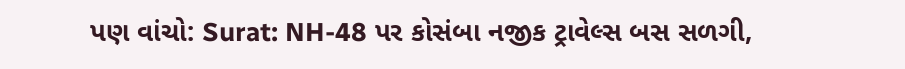પણ વાંચો: Surat: NH-48 પર કોસંબા નજીક ટ્રાવેલ્સ બસ સળગી,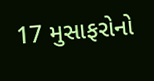17 મુસાફરોનો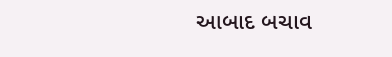આબાદ બચાવ